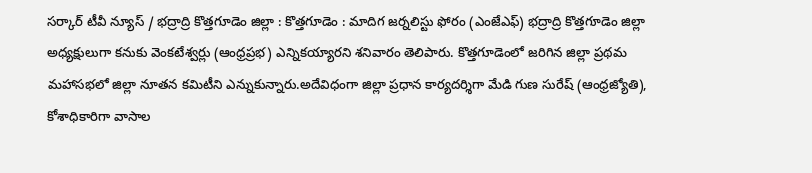సర్కార్ టీవీ న్యూస్ / భద్రాద్రి కొత్తగూడెం జిల్లా : కొత్తగూడెం : మాదిగ జర్నలిస్టు ఫోరం (ఎంజేఎఫ్) భద్రాద్రి కొత్తగూడెం జిల్లా అధ్యక్షులుగా కనుకు వెంకటేశ్వర్లు (ఆంధ్రప్రభ) ఎన్నికయ్యారని శనివారం తెలిపారు. కొత్తగూడెంలో జరిగిన జిల్లా ప్రథమ మహాసభలో జిల్లా నూతన కమిటీని ఎన్నుకున్నారు.అదేవిధంగా జిల్లా ప్రధాన కార్యదర్శిగా మేడి గుణ సురేష్ (ఆంధ్రజ్యోతి), కోశాధికారిగా వాసాల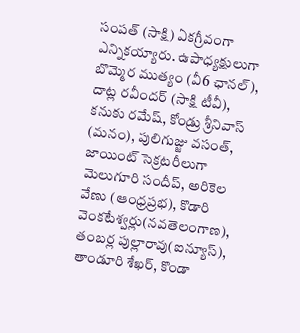సంపత్ (సాక్షి) ఏకగ్రీవంగా ఎన్నికయ్యారు. ఉపాధ్యక్షులుగా బొమ్మెర ముత్యం (వీ6 ఛానల్), దాట్ల రవీందర్ (సాక్షి టీవీ), కనుకు రమేష్, కోండ్రు శ్రీనివాస్ (మనం), పులిగుజ్జు వసంత్, జాయింట్ సెక్రటరీలుగా మెలుగూరి సందీప్, అరికెల వేణు (ఆంధ్రప్రభ), కొడారి వెంకటేశ్వర్లు(నవతెలంగాణ), తంబర్ల పుల్లారావు(ఐన్యూస్), తాండూరి శేఖర్, కొండా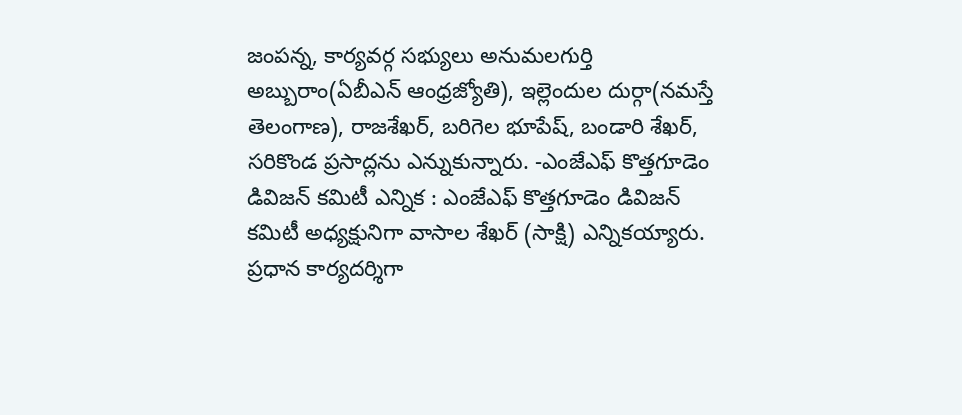జంపన్న, కార్యవర్గ సభ్యులు అనుమలగుర్తి అబ్బురాం(ఏబీఎన్ ఆంధ్రజ్యోతి), ఇల్లెందుల దుర్గా(నమస్తే తెలంగాణ), రాజశేఖర్, బరిగెల భూపేష్, బండారి శేఖర్, సరికొండ ప్రసాద్లను ఎన్నుకున్నారు. -ఎంజేఎఫ్ కొత్తగూడెం డివిజన్ కమిటీ ఎన్నిక : ఎంజేఎఫ్ కొత్తగూడెం డివిజన్ కమిటీ అధ్యక్షునిగా వాసాల శేఖర్ (సాక్షి) ఎన్నికయ్యారు. ప్రధాన కార్యదర్శిగా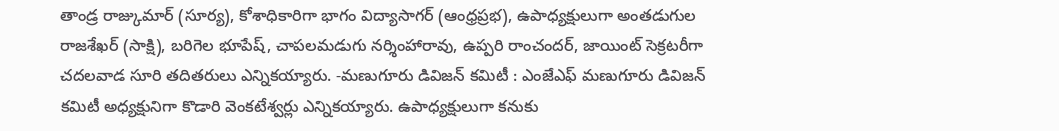తాండ్ర రాజ్కుమార్ (సూర్య), కోశాధికారిగా భాగం విద్యాసాగర్ (ఆంధ్రప్రభ), ఉపాధ్యక్షులుగా అంతడుగుల రాజశేఖర్ (సాక్షి), బరిగెల భూపేష్, చాపలమడుగు నర్శింహారావు, ఉప్పరి రాంచందర్, జాయింట్ సెక్రటరీగా చదలవాడ సూరి తదితరులు ఎన్నికయ్యారు. -మణుగూరు డివిజన్ కమిటీ : ఎంజేఎఫ్ మణుగూరు డివిజన్ కమిటీ అధ్యక్షునిగా కొడారి వెంకటేశ్వర్లు ఎన్నికయ్యారు. ఉపాధ్యక్షులుగా కనుకు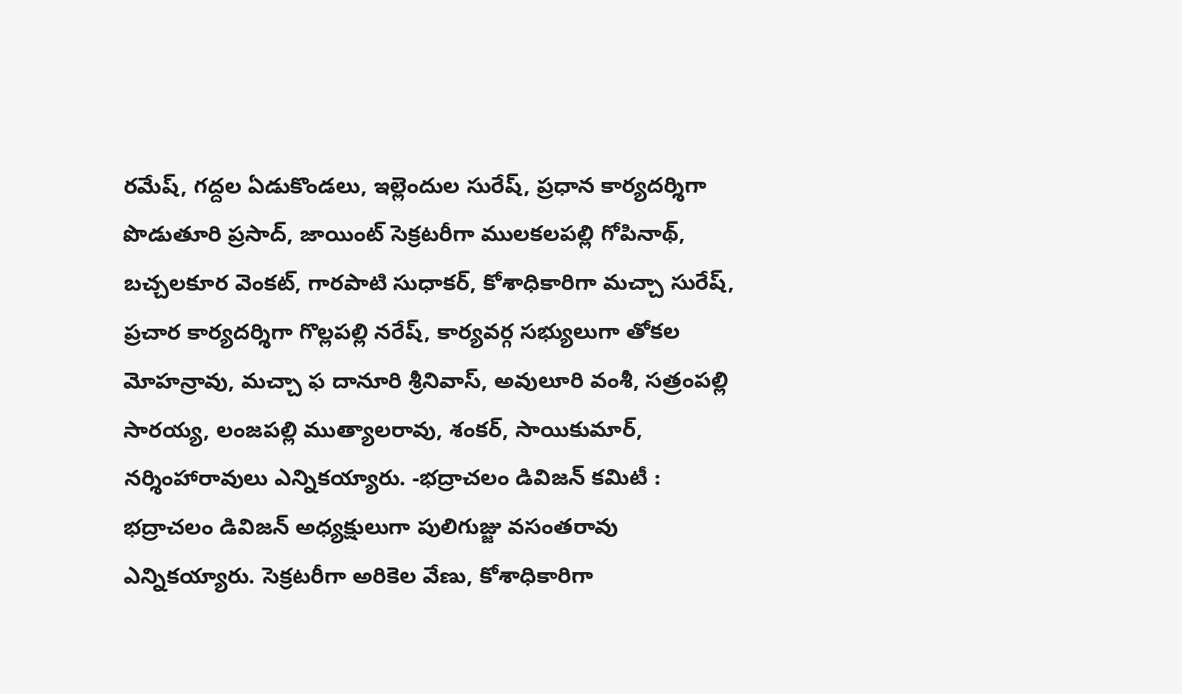రమేష్, గద్దల ఏడుకొండలు, ఇల్లెందుల సురేష్, ప్రధాన కార్యదర్శిగా పొడుతూరి ప్రసాద్, జాయింట్ సెక్రటరీగా ములకలపల్లి గోపినాథ్, బచ్చలకూర వెంకట్, గారపాటి సుధాకర్, కోశాధికారిగా మచ్చా సురేష్, ప్రచార కార్యదర్శిగా గొల్లపల్లి నరేష్, కార్యవర్గ సభ్యులుగా తోకల మోహన్రావు, మచ్చా ఫ దానూరి శ్రీనివాస్, అవులూరి వంశీ, సత్రంపల్లి సారయ్య, లంజపల్లి ముత్యాలరావు, శంకర్, సాయికుమార్, నర్శింహారావులు ఎన్నికయ్యారు. -భద్రాచలం డివిజన్ కమిటీ : భద్రాచలం డివిజన్ అధ్యక్షులుగా పులిగుజ్జు వసంతరావు ఎన్నికయ్యారు. సెక్రటరీగా అరికెల వేణు, కోశాధికారిగా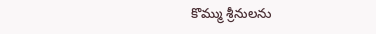కొమ్ము శ్రీనులను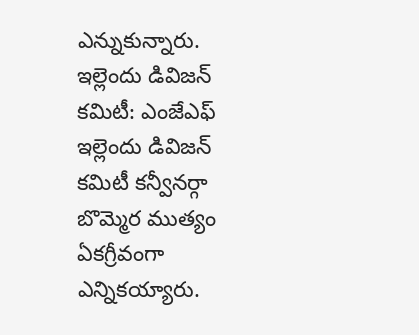ఎన్నుకున్నారు. ఇల్లెందు డివిజన్ కమిటీ: ఎంజేఎఫ్ ఇల్లెందు డివిజన్ కమిటీ కన్వీనర్గా బొమ్మెర ముత్యం ఏకగ్రీవంగా ఎన్నికయ్యారు.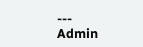---
Admin